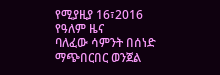የሚያዚያ 16፣2016 የዓለም ዜና
ባለፈው ሳምንት በሰነድ ማጭበርበር ወንጀል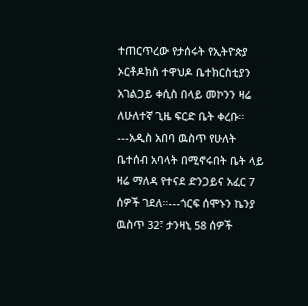ተጠርጥረው የታሰሩት የኢትዮጵያ ኦርቶዶክስ ተዋህዶ ቤተክርስቲያን አገልጋይ ቀሲስ በላይ መኮንን ዛሬ ለሁለተኛ ጊዜ ፍርድ ቤት ቀረቡ፡፡---አዲስ አበባ ዉስጥ የሁለት ቤተሰብ አባላት በሚኖሩበት ቤት ላይ ዛሬ ማለዳ የተናደ ድንጋይና አፈር 7 ሰዎች ገደለ።---ጎርፍ ሰሞኑን ኬንያ ዉስጥ 32፣ ታንዛኒ 58 ሰዎች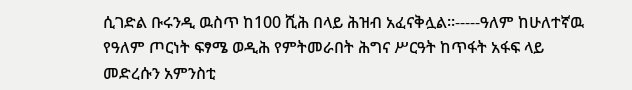ሲገድል ቡሩንዲ ዉስጥ ከ100 ሺሕ በላይ ሕዝብ አፈናቅሏል።-----ዓለም ከሁለተኛዉ የዓለም ጦርነት ፍፃሜ ወዲሕ የምትመራበት ሕግና ሥርዓት ከጥፋት አፋፍ ላይ መድረሱን አምንስቲ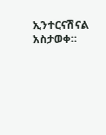ኢንተርናሽናል አስታወቀ።